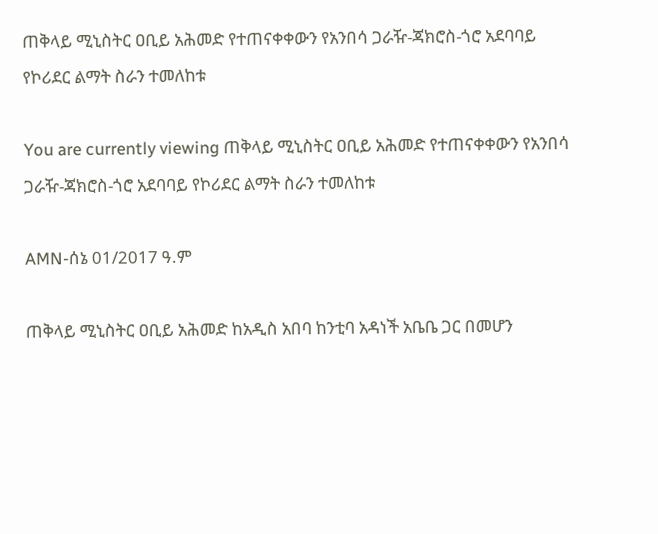ጠቅላይ ሚኒስትር ዐቢይ አሕመድ የተጠናቀቀውን የአንበሳ ጋራዥ-ጃክሮስ-ጎሮ አደባባይ የኮሪደር ልማት ስራን ተመለከቱ

You are currently viewing ጠቅላይ ሚኒስትር ዐቢይ አሕመድ የተጠናቀቀውን የአንበሳ ጋራዥ-ጃክሮስ-ጎሮ አደባባይ የኮሪደር ልማት ስራን ተመለከቱ

AMN-ሰኔ 01/2017 ዓ.ም

ጠቅላይ ሚኒስትር ዐቢይ አሕመድ ከአዲስ አበባ ከንቲባ አዳነች አቤቤ ጋር በመሆን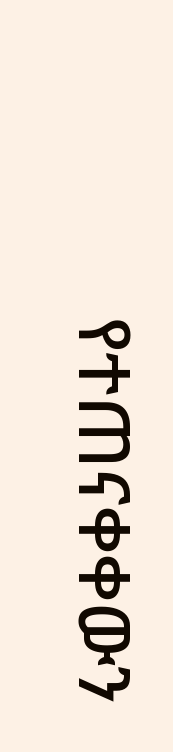የተጠናቀቀውን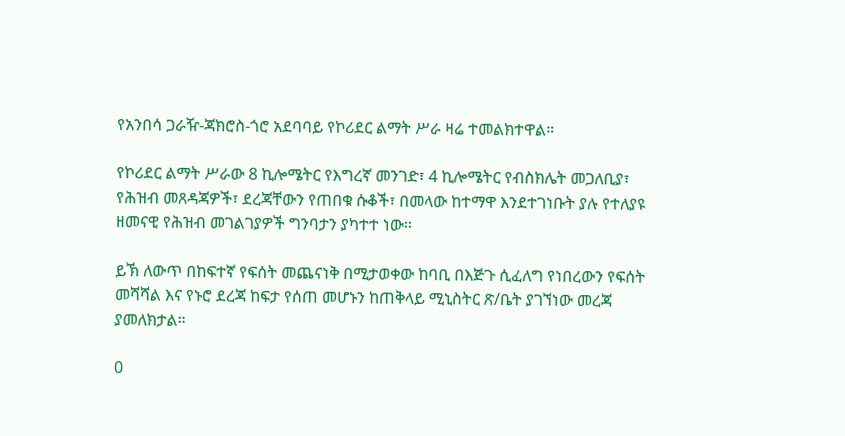የአንበሳ ጋራዥ-ጃክሮስ-ጎሮ አደባባይ የኮሪደር ልማት ሥራ ዛሬ ተመልክተዋል።

የኮሪደር ልማት ሥራው 8 ኪሎሜትር የእግረኛ መንገድ፣ 4 ኪሎሜትር የብስክሌት መጋለቢያ፣ የሕዝብ መጸዳጃዎች፣ ደረጃቸውን የጠበቁ ሱቆች፣ በመላው ከተማዋ እንደተገነቡት ያሉ የተለያዩ ዘመናዊ የሕዝብ መገልገያዎች ግንባታን ያካተተ ነው።

ይኽ ለውጥ በከፍተኛ የፍሰት መጨናነቅ በሚታወቀው ከባቢ በእጅጉ ሲፈለግ የነበረውን የፍሰት መሻሻል እና የኑሮ ደረጃ ከፍታ የሰጠ መሆኑን ከጠቅላይ ሚኒስትር ጽ/ቤት ያገኘነው መረጃ ያመለክታል።

0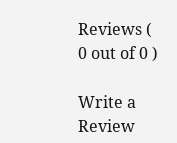Reviews ( 0 out of 0 )

Write a Review